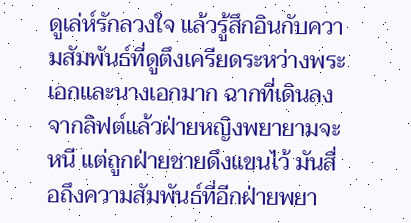ดูเล่ห์รักลวงใจ แล้วรู้สึกอินกับความสัมพันธ์ที่ดูตึงเครียดระหว่างพระเอกและนางเอกมาก ฉากที่เดินลงจากลิฟต์แล้วฝ่ายหญิงพยายามจะหนี แต่ถูกฝ่ายชายดึงแขนไว้ มันสื่อถึงความสัมพันธ์ที่อีกฝ่ายพยา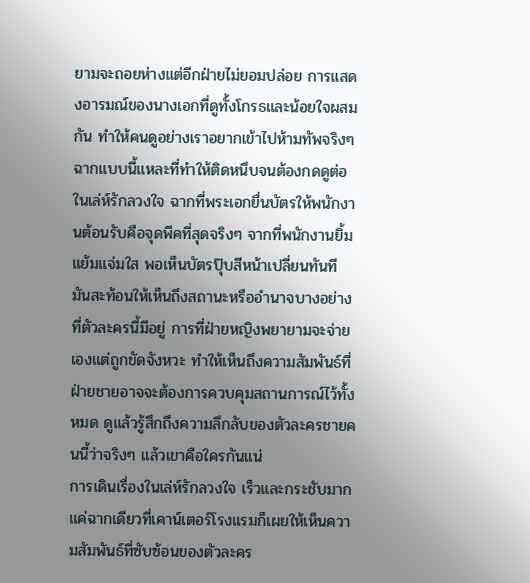ยามจะถอยห่างแต่อีกฝ่ายไม่ยอมปล่อย การแสดงอารมณ์ของนางเอกที่ดูทั้งโกรธและน้อยใจผสมกัน ทำให้คนดูอย่างเราอยากเข้าไปห้ามทัพจริงๆ ฉากแบบนี้แหละที่ทำให้ติดหนึบจนต้องกดดูต่อ
ในเล่ห์รักลวงใจ ฉากที่พระเอกยื่นบัตรให้พนักงานต้อนรับคือจุดพีคที่สุดจริงๆ จากที่พนักงานยิ้มแย้มแจ่มใส พอเห็นบัตรปุ๊บสีหน้าเปลี่ยนทันที มันสะท้อนให้เห็นถึงสถานะหรืออำนาจบางอย่างที่ตัวละครนี้มีอยู่ การที่ฝ่ายหญิงพยายามจะจ่ายเองแต่ถูกขัดจังหวะ ทำให้เห็นถึงความสัมพันธ์ที่ฝ่ายชายอาจจะต้องการควบคุมสถานการณ์ไว้ทั้งหมด ดูแล้วรู้สึกถึงความลึกลับของตัวละครชายคนนี้ว่าจริงๆ แล้วเขาคือใครกันแน่
การเดินเรื่องในเล่ห์รักลวงใจ เร็วและกระชับมาก แค่ฉากเดียวที่เคาน์เตอร์โรงแรมก็เผยให้เห็นความสัมพันธ์ที่ซับซ้อนของตัวละคร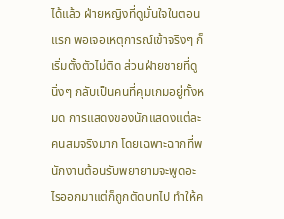ได้แล้ว ฝ่ายหญิงที่ดูมั่นใจในตอนแรก พอเจอเหตุการณ์เข้าจริงๆ ก็เริ่มตั้งตัวไม่ติด ส่วนฝ่ายชายที่ดูนิ่งๆ กลับเป็นคนที่คุมเกมอยู่ทั้งหมด การแสดงของนักแสดงแต่ละคนสมจริงมาก โดยเฉพาะฉากที่พนักงานต้อนรับพยายามจะพูดอะไรออกมาแต่ก็ถูกตัดบทไป ทำให้ค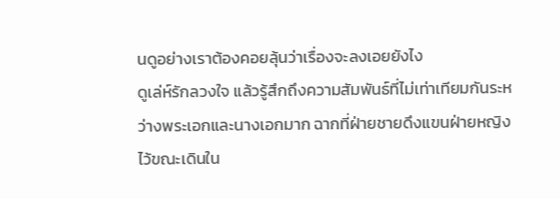นดูอย่างเราต้องคอยลุ้นว่าเรื่องจะลงเอยยังไง
ดูเล่ห์รักลวงใจ แล้วรู้สึกถึงความสัมพันธ์ที่ไม่เท่าเทียมกันระหว่างพระเอกและนางเอกมาก ฉากที่ฝ่ายชายดึงแขนฝ่ายหญิงไว้ขณะเดินใน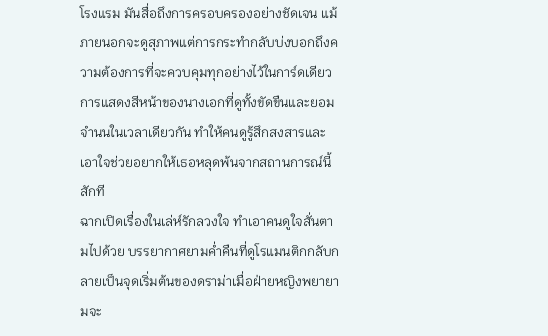โรงแรม มันสื่อถึงการครอบครองอย่างชัดเจน แม้ภายนอกจะดูสุภาพแต่การกระทำกลับบ่งบอกถึงความต้องการที่จะควบคุมทุกอย่างไว้ในการ์ดเดียว การแสดงสีหน้าของนางเอกที่ดูทั้งขัดขืนและยอมจำนนในเวลาเดียวกัน ทำให้คนดูรู้สึกสงสารและเอาใจช่วยอยากให้เธอหลุดพ้นจากสถานการณ์นี้สักที
ฉากเปิดเรื่องในเล่ห์รักลวงใจ ทำเอาคนดูใจสั่นตามไปด้วย บรรยากาศยามค่ำคืนที่ดูโรแมนติกกลับกลายเป็นจุดเริ่มต้นของดราม่าเมื่อฝ่ายหญิงพยายามจะ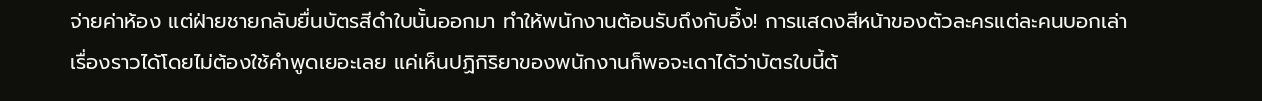จ่ายค่าห้อง แต่ฝ่ายชายกลับยื่นบัตรสีดำใบนั้นออกมา ทำให้พนักงานต้อนรับถึงกับอึ้ง! การแสดงสีหน้าของตัวละครแต่ละคนบอกเล่าเรื่องราวได้โดยไม่ต้องใช้คำพูดเยอะเลย แค่เห็นปฏิกิริยาของพนักงานก็พอจะเดาได้ว่าบัตรใบนี้ต้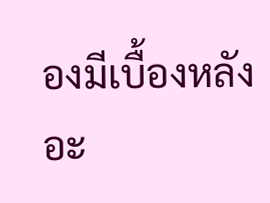องมีเบื้องหลังอะ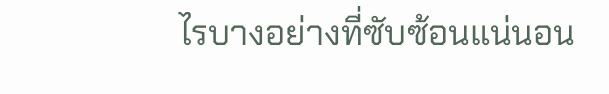ไรบางอย่างที่ซับซ้อนแน่นอน